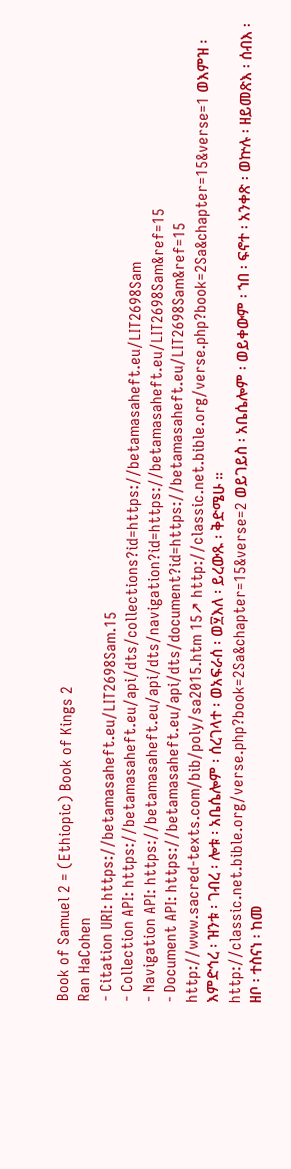Book of Samuel 2 = (Ethiopic) Book of Kings 2
Ran HaCohen
- Citation URI: https://betamasaheft.eu/LIT2698Sam.15
- Collection API: https://betamasaheft.eu/api/dts/collections?id=https://betamasaheft.eu/LIT2698Sam
- Navigation API: https://betamasaheft.eu/api/dts/navigation?id=https://betamasaheft.eu/LIT2698Sam&ref=15
- Document API: https://betamasaheft.eu/api/dts/document?id=https://betamasaheft.eu/LIT2698Sam&ref=15
http://www.sacred-texts.com/bib/poly/sa2015.htm 15↗ http://classic.net.bible.org/verse.php?book=2Sa&chapter=15&verse=1 ወእምዝ ፡ እምድኅረ ፡ ዝንቱ ፡ ገብረ ፡ ሎቱ ፡ አቤሴሎም ፡ ሰረገላተ ፡ ወአፍራሰ ፡ ወ፶እለ ፡ ይረውጹ ፡ ቅድሜሁ ። http://classic.net.bible.org/verse.php?book=2Sa&chapter=15&verse=2 ወይገይስ ፡ አቤሴሎም ፡ ወይቀውም ፡ ኀበ ፡ ፍኖተ ፡ አንቀጽ ፡ ወኵሉ ፡ ዘይመጽእ ፡ ሰብእ ፡ ዘቦ ፡ ተስናነ ፡ ከመ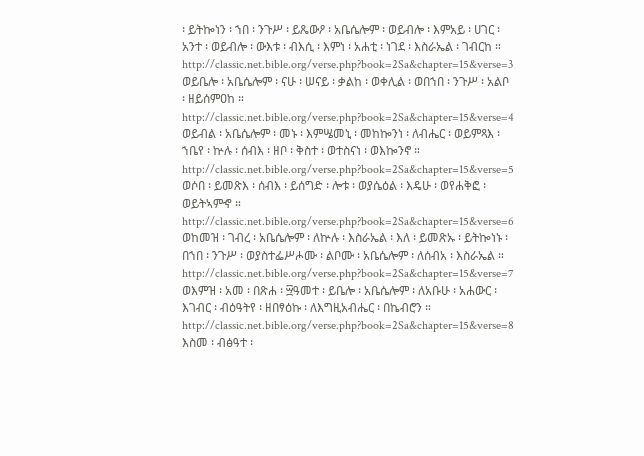፡ ይትኰነን ፡ ኀበ ፡ ንጉሥ ፡ ይጼውዖ ፡ አቤሴሎም ፡ ወይብሎ ፡ እምአይ ፡ ሀገር ፡ አንተ ፡ ወይብሎ ፡ ውእቱ ፡ ብእሲ ፡ እምነ ፡ አሐቲ ፡ ነገደ ፡ እስራኤል ፡ ገብርከ ። http://classic.net.bible.org/verse.php?book=2Sa&chapter=15&verse=3 ወይቤሎ ፡ አቤሴሎም ፡ ናሁ ፡ ሠናይ ፡ ቃልከ ፡ ወቀሊል ፡ ወበኀበ ፡ ንጉሥ ፡ አልቦ ፡ ዘይሰምዐከ ። http://classic.net.bible.org/verse.php?book=2Sa&chapter=15&verse=4 ወይብል ፡ አቤሴሎም ፡ መኑ ፡ እምሤመኒ ፡ መከኰንነ ፡ ለብሔር ፡ ወይምጻእ ፡ ኀቤየ ፡ ኵሉ ፡ ሰብእ ፡ ዘቦ ፡ ቅስተ ፡ ወተስናነ ፡ ወእኰንኖ ። http://classic.net.bible.org/verse.php?book=2Sa&chapter=15&verse=5 ወሶበ ፡ ይመጽእ ፡ ሰብእ ፡ ይሰግድ ፡ ሎቱ ፡ ወያሴዕል ፡ እዴሁ ፡ ወየሐቅፎ ፡ ወይትኣምኆ ። http://classic.net.bible.org/verse.php?book=2Sa&chapter=15&verse=6 ወከመዝ ፡ ገብረ ፡ አቤሴሎም ፡ ለኵሉ ፡ እስራኤል ፡ እለ ፡ ይመጽኡ ፡ ይትኰነኑ ፡ በኀበ ፡ ንጉሥ ፡ ወያስተፌሥሖሙ ፡ ልቦሙ ፡ አቤሴሎም ፡ ለሰብአ ፡ እስራኤል ። http://classic.net.bible.org/verse.php?book=2Sa&chapter=15&verse=7 ወእምዝ ፡ አመ ፡ በጽሐ ፡ ፵ዓመተ ፡ ይቤሎ ፡ አቤሴሎም ፡ ለአቡሁ ፡ አሐውር ፡ እገብር ፡ ብዕዓትየ ፡ ዘበፃዕኩ ፡ ለእግዚአብሔር ፡ በኬብሮን ። http://classic.net.bible.org/verse.php?book=2Sa&chapter=15&verse=8 እስመ ፡ ብፅዓተ ፡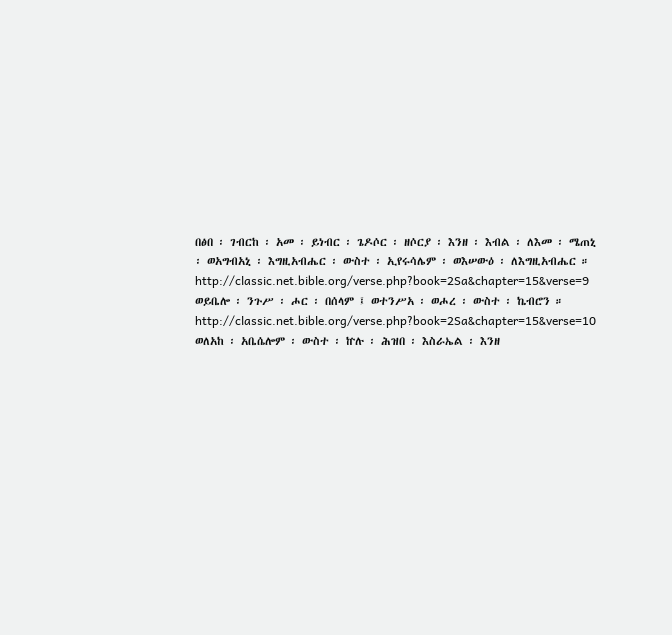በፅበ ፡ ገብርከ ፡ አመ ፡ ይነብር ፡ ጌዶሶር ፡ ዘሶርያ ፡ እንዘ ፡ እብል ፡ ለእመ ፡ ሜጠኒ ፡ ወአግብአኒ ፡ እግዚአብሔር ፡ ውስተ ፡ ኢየሩሳሌም ፡ ወእሠውዕ ፡ ለእግዚአብሔር ። http://classic.net.bible.org/verse.php?book=2Sa&chapter=15&verse=9 ወይቤሎ ፡ ንጉሥ ፡ ሖር ፡ በሰላም ፤ ወተንሥአ ፡ ወሖረ ፡ ውስተ ፡ ኬብሮን ። http://classic.net.bible.org/verse.php?book=2Sa&chapter=15&verse=10 ወለአከ ፡ አቤሴሎም ፡ ውስተ ፡ ኵሉ ፡ ሕዝበ ፡ እስራኤል ፡ እንዘ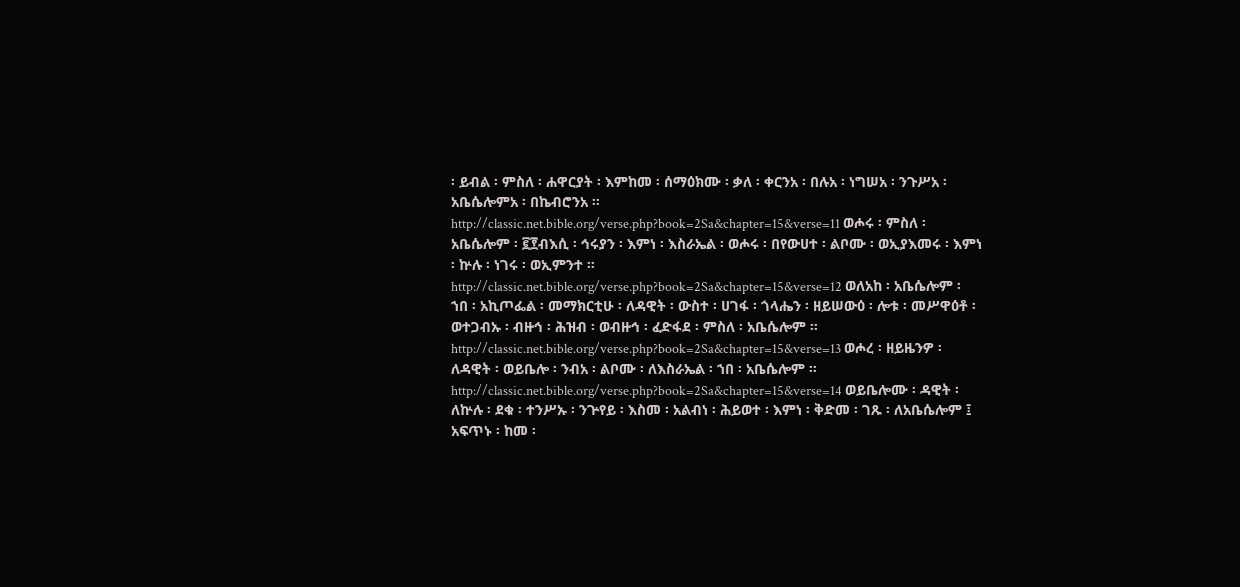፡ ይብል ፡ ምስለ ፡ ሐዋርያት ፡ እምከመ ፡ ሰማዕክሙ ፡ ቃለ ፡ ቀርንአ ፡ በሉአ ፡ ነግሠአ ፡ ንጉሥአ ፡ አቤሴሎምአ ፡ በኬብሮንአ ። http://classic.net.bible.org/verse.php?book=2Sa&chapter=15&verse=11 ወሖሩ ፡ ምስለ ፡ አቤሴሎም ፡ ፪፻ብእሲ ፡ ኅሩያን ፡ እምነ ፡ እስራኤል ፡ ወሖሩ ፡ በየውሀተ ፡ ልቦሙ ፡ ወኢያእመሩ ፡ እምነ ፡ ኵሉ ፡ ነገሩ ፡ ወኢምንተ ። http://classic.net.bible.org/verse.php?book=2Sa&chapter=15&verse=12 ወለአከ ፡ አቤሴሎም ፡ ኀበ ፡ አኪጦፌል ፡ መማክርቲሁ ፡ ለዳዊት ፡ ውስተ ፡ ሀገፋ ፡ ጎላሔን ፡ ዘይሠውዕ ፡ ሎቱ ፡ መሥዋዕቶ ፡ ወተጋብኡ ፡ ብዙኅ ፡ ሕዝብ ፡ ወብዙኅ ፡ ፈድፋደ ፡ ምስለ ፡ አቤሴሎም ። http://classic.net.bible.org/verse.php?book=2Sa&chapter=15&verse=13 ወሖረ ፡ ዘይዜንዎ ፡ ለዳዊት ፡ ወይቤሎ ፡ ንብአ ፡ ልቦሙ ፡ ለእስራኤል ፡ ኀበ ፡ አቤሴሎም ። http://classic.net.bible.org/verse.php?book=2Sa&chapter=15&verse=14 ወይቤሎሙ ፡ ዳዊት ፡ ለኵሉ ፡ ደቁ ፡ ተንሥኡ ፡ ንጕየይ ፡ እስመ ፡ አልብነ ፡ ሕይወተ ፡ እምነ ፡ ቅድመ ፡ ገጹ ፡ ለአቤሴሎም ፤ አፍጥኑ ፡ ከመ ፡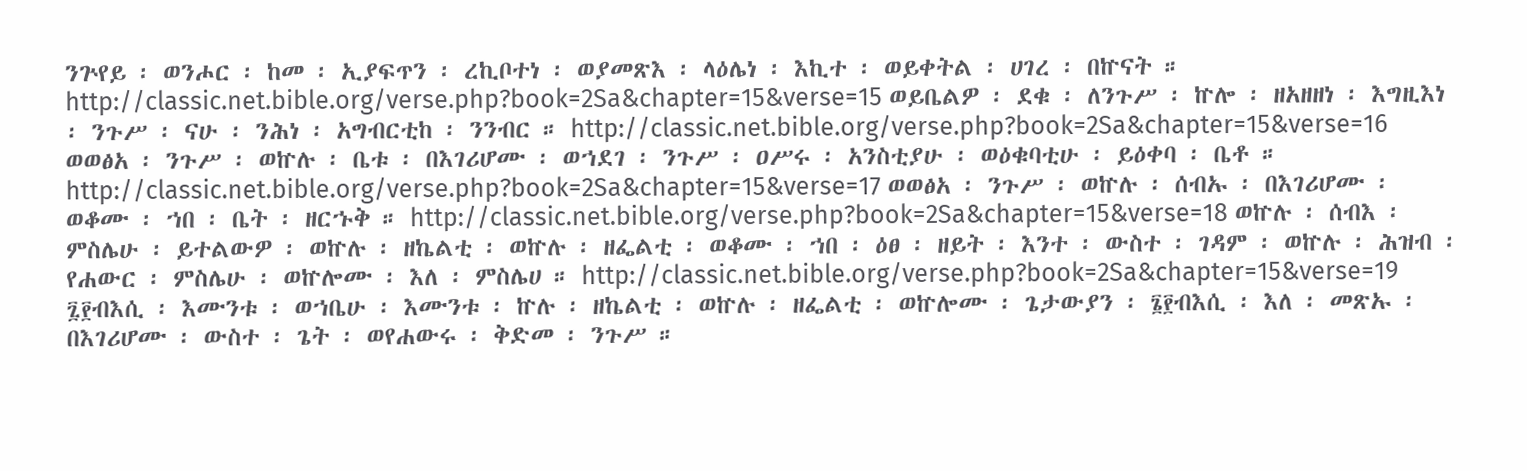ንጕየይ ፡ ወንሖር ፡ ከመ ፡ ኢያፍጥን ፡ ረኪቦተነ ፡ ወያመጽእ ፡ ላዕሌነ ፡ እኪተ ፡ ወይቀትል ፡ ሀገረ ፡ በኵናት ። http://classic.net.bible.org/verse.php?book=2Sa&chapter=15&verse=15 ወይቤልዎ ፡ ደቁ ፡ ለንጉሥ ፡ ኵሎ ፡ ዘአዘዘነ ፡ እግዚእነ ፡ ንጉሥ ፡ ናሁ ፡ ንሕነ ፡ አግብርቲከ ፡ ንንብር ። http://classic.net.bible.org/verse.php?book=2Sa&chapter=15&verse=16 ወወፅአ ፡ ንጉሥ ፡ ወኵሉ ፡ ቤቱ ፡ በእገሪሆሙ ፡ ወኀደገ ፡ ንጉሥ ፡ ዐሥሩ ፡ አንስቲያሁ ፡ ወዕቁባቲሁ ፡ ይዕቀባ ፡ ቤቶ ። http://classic.net.bible.org/verse.php?book=2Sa&chapter=15&verse=17 ወወፅአ ፡ ንጉሥ ፡ ወኵሉ ፡ ሰብኡ ፡ በእገሪሆሙ ፡ ወቆሙ ፡ ኀበ ፡ ቤት ፡ ዘርኁቅ ። http://classic.net.bible.org/verse.php?book=2Sa&chapter=15&verse=18 ወኵሉ ፡ ሰብእ ፡ ምስሌሁ ፡ ይተልውዎ ፡ ወኵሉ ፡ ዘኬልቲ ፡ ወኵሉ ፡ ዘፌልቲ ፡ ወቆሙ ፡ ኀበ ፡ ዕፀ ፡ ዘይት ፡ እንተ ፡ ውስተ ፡ ገዳም ፡ ወኵሉ ፡ ሕዝብ ፡ የሐውር ፡ ምስሌሁ ፡ ወኵሎሙ ፡ እለ ፡ ምስሌሀ ። http://classic.net.bible.org/verse.php?book=2Sa&chapter=15&verse=19 ፯፻ብእሲ ፡ እሙንቱ ፡ ወኀቤሁ ፡ እሙንቱ ፡ ኵሉ ፡ ዘኬልቲ ፡ ወኵሉ ፡ ዘፌልቲ ፡ ወኵሎሙ ፡ ጌታውያን ፡ ፮፻ብእሲ ፡ እለ ፡ መጽኡ ፡ በእገሪሆሙ ፡ ውስተ ፡ ጌት ፡ ወየሐውሩ ፡ ቅድመ ፡ ንጉሥ ።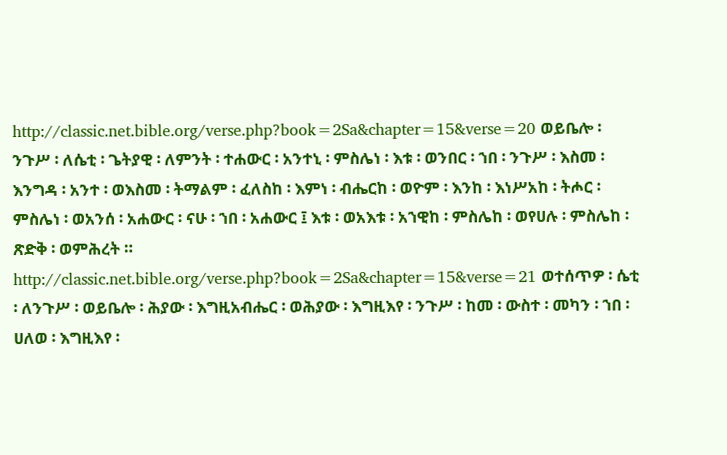http://classic.net.bible.org/verse.php?book=2Sa&chapter=15&verse=20 ወይቤሎ ፡ ንጉሥ ፡ ለሴቲ ፡ ጌትያዊ ፡ ለምንት ፡ ተሐውር ፡ አንተኒ ፡ ምስሌነ ፡ እቱ ፡ ወንበር ፡ ኀበ ፡ ንጉሥ ፡ እስመ ፡ እንግዳ ፡ አንተ ፡ ወእስመ ፡ ትማልም ፡ ፈለስከ ፡ እምነ ፡ ብሔርከ ፡ ወዮም ፡ እንከ ፡ እነሥአከ ፡ ትሖር ፡ ምስሌነ ፡ ወአንሰ ፡ አሐውር ፡ ናሁ ፡ ኀበ ፡ አሐውር ፤ እቱ ፡ ወአእቱ ፡ አኀዊከ ፡ ምስሌከ ፡ ወየሀሉ ፡ ምስሌከ ፡ ጽድቅ ፡ ወምሕረት ። http://classic.net.bible.org/verse.php?book=2Sa&chapter=15&verse=21 ወተሰጥዎ ፡ ሴቲ ፡ ለንጉሥ ፡ ወይቤሎ ፡ ሕያው ፡ እግዚአብሔር ፡ ወሕያው ፡ እግዚእየ ፡ ንጉሥ ፡ ከመ ፡ ውስተ ፡ መካን ፡ ኀበ ፡ ሀለወ ፡ እግዚእየ ፡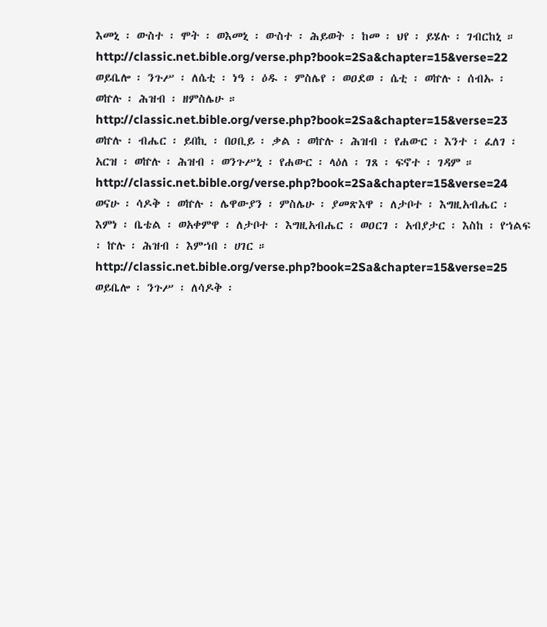እመኒ ፡ ውስተ ፡ ሞት ፡ ወእመኒ ፡ ውስተ ፡ ሕይወት ፡ ከመ ፡ ህየ ፡ ይሄሉ ፡ ገብርከኒ ። http://classic.net.bible.org/verse.php?book=2Sa&chapter=15&verse=22 ወይቤሎ ፡ ንጉሥ ፡ ለሴቲ ፡ ነዓ ፡ ዕዱ ፡ ምስሌየ ፡ ወዐደወ ፡ ሴቲ ፡ ወኵሉ ፡ ሰብኡ ፡ ወኵሉ ፡ ሕዝብ ፡ ዘምስሌሁ ። http://classic.net.bible.org/verse.php?book=2Sa&chapter=15&verse=23 ወኵሉ ፡ ብሔር ፡ ይበኪ ፡ በዐቢይ ፡ ቃል ፡ ወኵሉ ፡ ሕዝብ ፡ የሐውር ፡ እንተ ፡ ፈለገ ፡ አርዝ ፡ ወኵሉ ፡ ሕዝብ ፡ ወንጉሥኒ ፡ የሐውር ፡ ላዕለ ፡ ገጸ ፡ ፍኖተ ፡ ገዳም ። http://classic.net.bible.org/verse.php?book=2Sa&chapter=15&verse=24 ወናሁ ፡ ሳዶቅ ፡ ወኵሉ ፡ ሌዋውያን ፡ ምስሌሁ ፡ ያመጽእዋ ፡ ለታቦተ ፡ እግዚአብሔር ፡ እምነ ፡ ቤቴል ፡ ወአቀምዋ ፡ ለታቦተ ፡ እግዚአብሔር ፡ ወዐርገ ፡ አብያታር ፡ እስከ ፡ የኀልፍ ፡ ኵሉ ፡ ሕዝብ ፡ እምኀበ ፡ ሀገር ። http://classic.net.bible.org/verse.php?book=2Sa&chapter=15&verse=25 ወይቤሎ ፡ ንጉሥ ፡ ለሳዶቅ ፡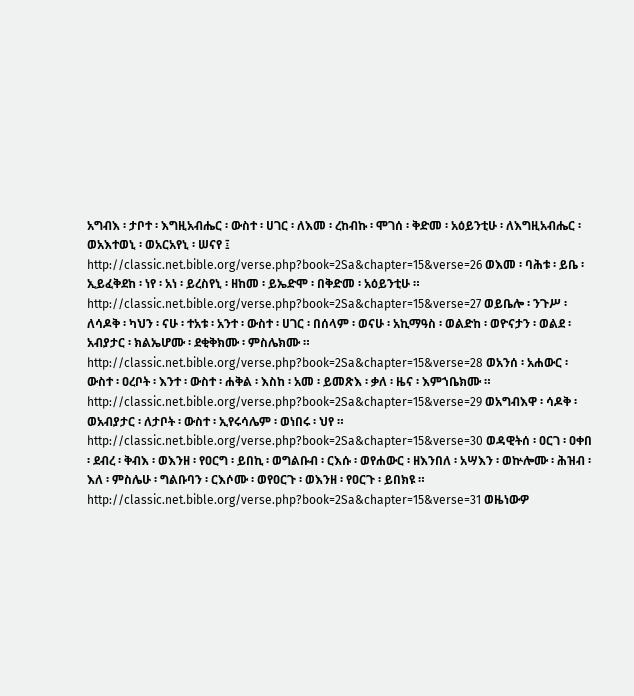አግብእ ፡ ታቦተ ፡ እግዚአብሔር ፡ ውስተ ፡ ሀገር ፡ ለእመ ፡ ረከብኩ ፡ ሞገሰ ፡ ቅድመ ፡ አዕይንቲሁ ፡ ለእግዚአብሔር ፡ ወአእተወኒ ፡ ወአርአየኒ ፡ ሠናየ ፤ http://classic.net.bible.org/verse.php?book=2Sa&chapter=15&verse=26 ወእመ ፡ ባሕቱ ፡ ይቤ ፡ ኢይፈቅደከ ፡ ነየ ፡ አነ ፡ ይረስየኒ ፡ ዘከመ ፡ ይኤድሞ ፡ በቅድመ ፡ አዕይንቲሁ ። http://classic.net.bible.org/verse.php?book=2Sa&chapter=15&verse=27 ወይቤሎ ፡ ንጉሥ ፡ ለሳዶቅ ፡ ካህን ፡ ናሁ ፡ ተአቱ ፡ አንተ ፡ ውስተ ፡ ሀገር ፡ በሰላም ፡ ወናሁ ፡ አኪማዓስ ፡ ወልድከ ፡ ወዮናታን ፡ ወልደ ፡ አብያታር ፡ ክልኤሆሙ ፡ ደቂቅክሙ ፡ ምስሌክሙ ። http://classic.net.bible.org/verse.php?book=2Sa&chapter=15&verse=28 ወአንሰ ፡ አሐውር ፡ ውስተ ፡ ዐረቦት ፡ እንተ ፡ ውስተ ፡ ሐቅል ፡ እስከ ፡ አመ ፡ ይመጽእ ፡ ቃለ ፡ ዜና ፡ እምኀቤክሙ ። http://classic.net.bible.org/verse.php?book=2Sa&chapter=15&verse=29 ወአግብእዋ ፡ ሳዶቅ ፡ ወአብያታር ፡ ለታቦት ፡ ውስተ ፡ ኢየሩሳሌም ፡ ወነበሩ ፡ ህየ ። http://classic.net.bible.org/verse.php?book=2Sa&chapter=15&verse=30 ወዳዊትሰ ፡ ዐርገ ፡ ዐቀበ ፡ ደብረ ፡ ቅብእ ፡ ወእንዘ ፡ የዐርግ ፡ ይበኪ ፡ ወግልቡብ ፡ ርእሱ ፡ ወየሐውር ፡ ዘእንበለ ፡ አሣእን ፡ ወኵሎሙ ፡ ሕዝብ ፡ እለ ፡ ምስሌሁ ፡ ግልቡባን ፡ ርእሶሙ ፡ ወየዐርጉ ፡ ወእንዘ ፡ የዐርጉ ፡ ይበክዩ ። http://classic.net.bible.org/verse.php?book=2Sa&chapter=15&verse=31 ወዜነውዎ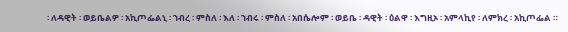፡ ለዳዊት ፡ ወይቤልዎ ፡ አኪጦፌልኒ ፡ ኀብረ ፡ ምስለ ፡ እለ ፡ ኀብሩ ፡ ምስለ ፡ አበሴሎም ፡ ወይቤ ፡ ዳዊት ፡ ዕልዋ ፡ እግዚኦ ፡ አምላኪየ ፡ ለምክረ ፡ አኪጦፌል ።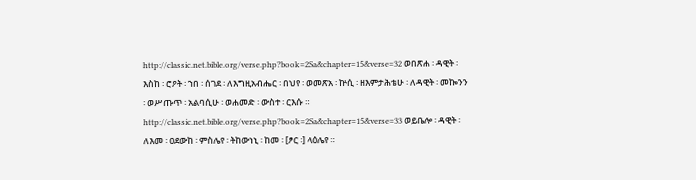http://classic.net.bible.org/verse.php?book=2Sa&chapter=15&verse=32 ወበጽሐ ፡ ዳዊት ፡ እስከ ፡ ሮዖት ፡ ኀበ ፡ ሰገደ ፡ ለእግዚአብሔር ፡ በህየ ፡ ወመጽአ ፡ ኵሲ ፡ ዘእምታሕቴሁ ፡ ለዳዊት ፡ መኰንን ፡ ወሥጡጥ ፡ አልባሲሁ ፡ ወሐመድ ፡ ውስተ ፡ ርእሱ ። http://classic.net.bible.org/verse.php?book=2Sa&chapter=15&verse=33 ወይቤሎ ፡ ዳዊት ፡ ለእመ ፡ ዐደውከ ፡ ምስሌየ ፡ ትከውነኒ ፡ ከመ ፡ [ፆር ፡] ላዕሌየ ።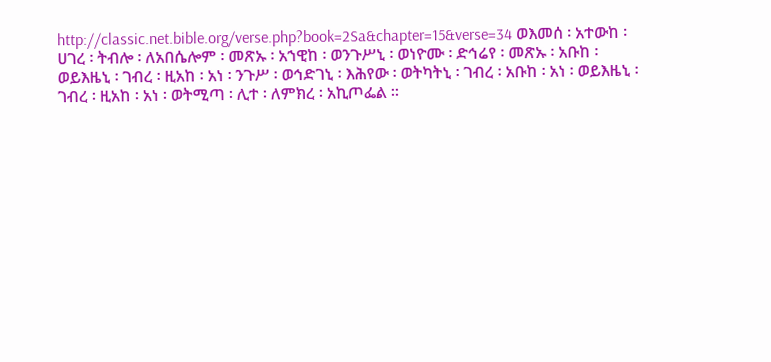http://classic.net.bible.org/verse.php?book=2Sa&chapter=15&verse=34 ወእመሰ ፡ አተውከ ፡ ሀገረ ፡ ትብሎ ፡ ለአበሴሎም ፡ መጽኡ ፡ አኀዊከ ፡ ወንጉሥኒ ፡ ወነዮሙ ፡ ድኅሬየ ፡ መጽኡ ፡ አቡከ ፡ ወይእዜኒ ፡ ገብረ ፡ ዚአከ ፡ አነ ፡ ንጉሥ ፡ ወኅድገኒ ፡ እሕየው ፡ ወትካትኒ ፡ ገብረ ፡ አቡከ ፡ አነ ፡ ወይእዜኒ ፡ ገብረ ፡ ዚአከ ፡ አነ ፡ ወትሚጣ ፡ ሊተ ፡ ለምክረ ፡ አኪጦፌል ።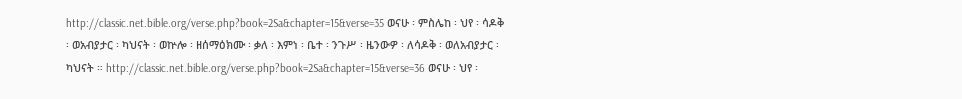http://classic.net.bible.org/verse.php?book=2Sa&chapter=15&verse=35 ወናሁ ፡ ምስሌከ ፡ ህየ ፡ ሳዶቅ ፡ ወአብያታር ፡ ካህናት ፡ ወኵሎ ፡ ዘሰማዕክሙ ፡ ቃለ ፡ እምነ ፡ ቤተ ፡ ንጉሥ ፡ ዜንውዎ ፡ ለሳዶቅ ፡ ወለአብያታር ፡ ካህናት ። http://classic.net.bible.org/verse.php?book=2Sa&chapter=15&verse=36 ወናሁ ፡ ህየ ፡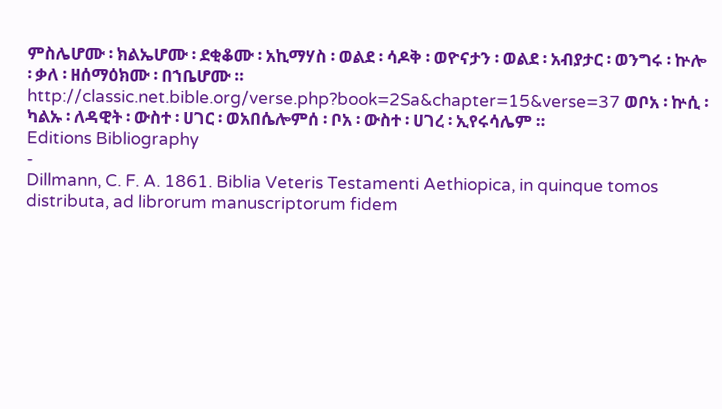ምስሌሆሙ ፡ ክልኤሆሙ ፡ ደቂቆሙ ፡ አኪማሃስ ፡ ወልደ ፡ ሳዶቅ ፡ ወዮናታን ፡ ወልደ ፡ አብያታር ፡ ወንግሩ ፡ ኵሎ ፡ ቃለ ፡ ዘሰማዕክሙ ፡ በኀቤሆሙ ። http://classic.net.bible.org/verse.php?book=2Sa&chapter=15&verse=37 ወቦአ ፡ ኵሲ ፡ ካልኡ ፡ ለዳዊት ፡ ውስተ ፡ ሀገር ፡ ወአበሴሎምሰ ፡ ቦአ ፡ ውስተ ፡ ሀገረ ፡ ኢየሩሳሌም ።
Editions Bibliography
-
Dillmann, C. F. A. 1861. Biblia Veteris Testamenti Aethiopica, in quinque tomos distributa, ad librorum manuscriptorum fidem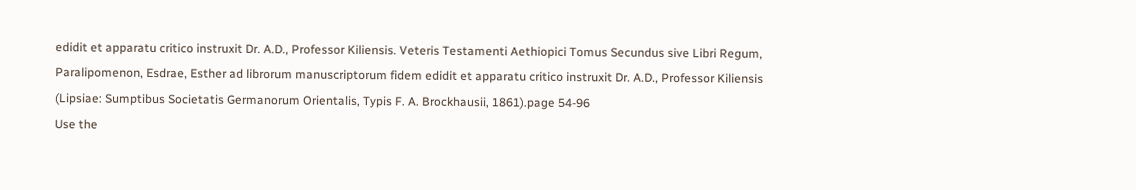edidit et apparatu critico instruxit Dr. A.D., Professor Kiliensis. Veteris Testamenti Aethiopici Tomus Secundus sive Libri Regum, Paralipomenon, Esdrae, Esther ad librorum manuscriptorum fidem edidit et apparatu critico instruxit Dr. A.D., Professor Kiliensis (Lipsiae: Sumptibus Societatis Germanorum Orientalis, Typis F. A. Brockhausii, 1861).page 54-96
Use the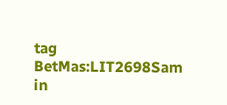tag BetMas:LIT2698Sam in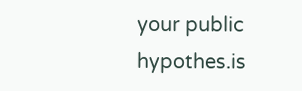your public hypothes.is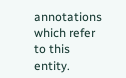annotations which refer to this entity.